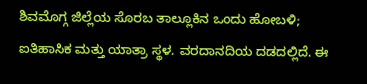ಶಿವಮೊಗ್ಗ ಜಿಲ್ಲೆಯ ಸೊರಬ ತಾಲ್ಲೂಕಿನ ಒಂದು ಹೋಬಳಿ; ಐತಿಹಾಸಿಕ ಮತ್ತು ಯಾತ್ರಾ ಸ್ಥಳ. ವರದಾನದಿಯ ದಡದಲ್ಲಿದೆ. ಈ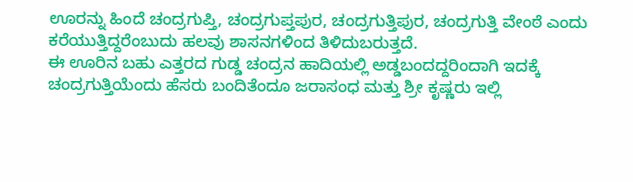ಊರನ್ನು ಹಿಂದೆ ಚಂದ್ರಗುಪ್ತಿ, ಚಂದ್ರಗುಪ್ತಪುರ, ಚಂದ್ರಗುತ್ತಿಪುರ, ಚಂದ್ರಗುತ್ತಿ ವೇಂಠೆ ಎಂದು ಕರೆಯುತ್ತಿದ್ದರೆಂಬುದು ಹಲವು ಶಾಸನಗಳಿಂದ ತಿಳಿದುಬರುತ್ತದೆ.
ಈ ಊರಿನ ಬಹು ಎತ್ತರದ ಗುಡ್ಡ ಚಂದ್ರನ ಹಾದಿಯಲ್ಲಿ ಅಡ್ಡಬಂದದ್ದರಿಂದಾಗಿ ಇದಕ್ಕೆ ಚಂದ್ರಗುತ್ತಿಯೆಂದು ಹೆಸರು ಬಂದಿತೆಂದೂ ಜರಾಸಂಧ ಮತ್ತು ಶ್ರೀ ಕೃಷ್ಣರು ಇಲ್ಲಿ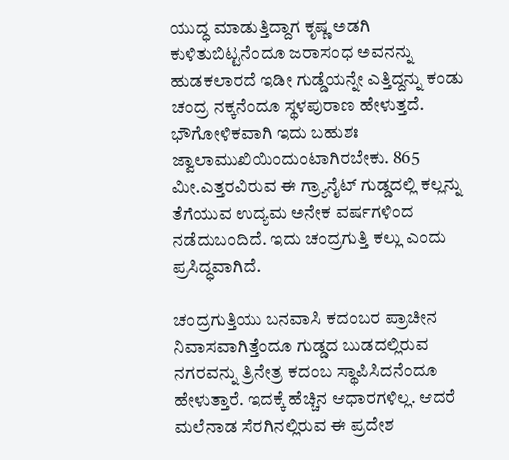ಯುದ್ಧ ಮಾಡುತ್ತಿದ್ದಾಗ ಕೃಷ್ಣ ಅಡಗಿ ಕುಳಿತುಬಿಟ್ಟನೆಂದೂ ಜರಾಸಂಧ ಅವನನ್ನು ಹುಡಕಲಾರದೆ ಇಡೀ ಗುಡ್ಡೆಯನ್ನೇ ಎತ್ತಿದ್ದನ್ನು ಕಂಡು ಚಂದ್ರ ನಕ್ಕನೆಂದೂ ಸ್ಥಳಪುರಾಣ ಹೇಳುತ್ತದೆ. ಭೌಗೋಳಿಕವಾಗಿ ಇದು ಬಹುಶಃ ಜ್ವಾಲಾಮುಖಿಯಿಂದುಂಟಾಗಿರಬೇಕು. 865 ಮೀ.ಎತ್ತರವಿರುವ ಈ ಗ್ರ್ಯಾನೈಟ್ ಗುಡ್ಡದಲ್ಲಿ ಕಲ್ಲನ್ನು ತೆಗೆಯುವ ಉದ್ಯಮ ಅನೇಕ ವರ್ಷಗಳಿಂದ ನಡೆದುಬಂದಿದೆ. ಇದು ಚಂದ್ರಗುತ್ತಿ ಕಲ್ಲು ಎಂದು ಪ್ರಸಿದ್ಧವಾಗಿದೆ.

ಚಂದ್ರಗುತ್ತಿಯು ಬನವಾಸಿ ಕದಂಬರ ಪ್ರಾಚೀನ ನಿವಾಸವಾಗಿತ್ತೆಂದೂ ಗುಡ್ಡದ ಬುಡದಲ್ಲಿರುವ ನಗರವನ್ನು ತ್ರಿನೇತ್ರ ಕದಂಬ ಸ್ಥಾಪಿಸಿದನೆಂದೂ ಹೇಳುತ್ತಾರೆ. ಇದಕ್ಕೆ ಹೆಚ್ಚಿನ ಆಧಾರಗಳಿಲ್ಲ. ಆದರೆ ಮಲೆನಾಡ ಸೆರಗಿನಲ್ಲಿರುವ ಈ ಪ್ರದೇಶ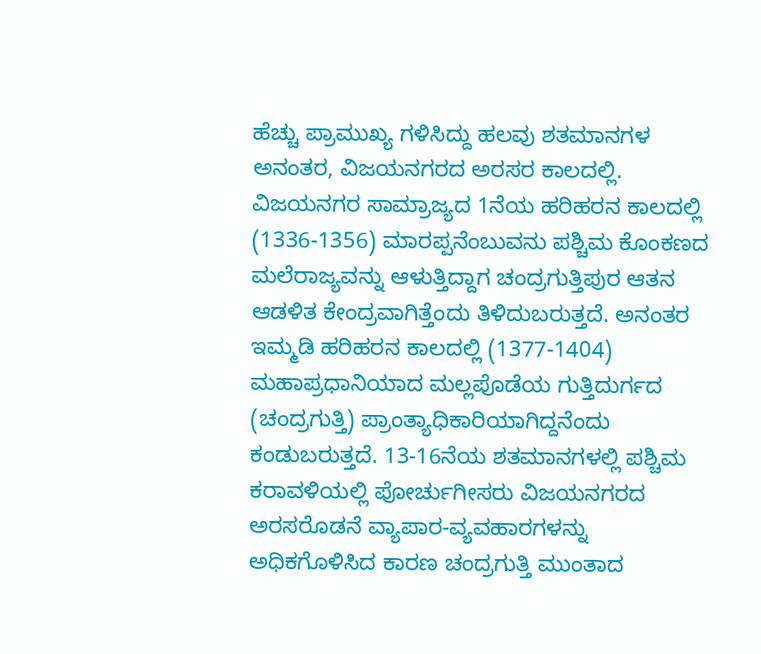ಹೆಚ್ಚು ಪ್ರಾಮುಖ್ಯ ಗಳಿಸಿದ್ದು ಹಲವು ಶತಮಾನಗಳ ಅನಂತರ, ವಿಜಯನಗರದ ಅರಸರ ಕಾಲದಲ್ಲಿ. ವಿಜಯನಗರ ಸಾಮ್ರಾಜ್ಯದ 1ನೆಯ ಹರಿಹರನ ಕಾಲದಲ್ಲಿ (1336-1356) ಮಾರಪ್ಪನೆಂಬುವನು ಪಶ್ಚಿಮ ಕೊಂಕಣದ ಮಲೆರಾಜ್ಯವನ್ನು ಆಳುತ್ತಿದ್ದಾಗ ಚಂದ್ರಗುತ್ತಿಪುರ ಆತನ ಆಡಳಿತ ಕೇಂದ್ರವಾಗಿತ್ತೆಂದು ತಿಳಿದುಬರುತ್ತದೆ. ಅನಂತರ ಇಮ್ಮಡಿ ಹರಿಹರನ ಕಾಲದಲ್ಲಿ (1377-1404) ಮಹಾಪ್ರಧಾನಿಯಾದ ಮಲ್ಲಪೊಡೆಯ ಗುತ್ತಿದುರ್ಗದ (ಚಂದ್ರಗುತ್ತಿ) ಪ್ರಾಂತ್ಯಾಧಿಕಾರಿಯಾಗಿದ್ದನೆಂದು ಕಂಡುಬರುತ್ತದೆ. 13-16ನೆಯ ಶತಮಾನಗಳಲ್ಲಿ ಪಶ್ಚಿಮ ಕರಾವಳಿಯಲ್ಲಿ ಪೋರ್ಚುಗೀಸರು ವಿಜಯನಗರದ ಅರಸರೊಡನೆ ವ್ಯಾಪಾರ-ವ್ಯವಹಾರಗಳನ್ನು ಅಧಿಕಗೊಳಿಸಿದ ಕಾರಣ ಚಂದ್ರಗುತ್ತಿ ಮುಂತಾದ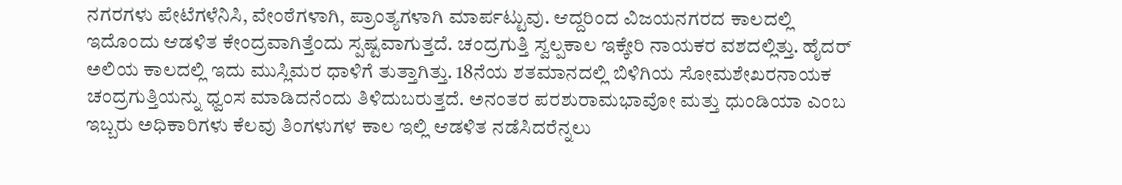ನಗರಗಳು ಪೇಟೆಗಳೆನಿಸಿ, ವೇಂಠೆಗಳಾಗಿ, ಪ್ರಾಂತ್ಯಗಳಾಗಿ ಮಾರ್ಪಟ್ಟುವು. ಆದ್ದರಿಂದ ವಿಜಯನಗರದ ಕಾಲದಲ್ಲಿ ಇದೊಂದು ಆಡಳಿತ ಕೇಂದ್ರವಾಗಿತ್ತೆಂದು ಸ್ಪಷ್ಟವಾಗುತ್ತದೆ. ಚಂದ್ರಗುತ್ತಿ ಸ್ವಲ್ಪಕಾಲ ಇಕ್ಕೇರಿ ನಾಯಕರ ವಶದಲ್ಲಿತ್ತು. ಹೈದರ್ ಅಲಿಯ ಕಾಲದಲ್ಲಿ ಇದು ಮುಸ್ಲಿಮರ ಧಾಳಿಗೆ ತುತ್ತಾಗಿತ್ತು. 18ನೆಯ ಶತಮಾನದಲ್ಲಿ ಬಿಳಿಗಿಯ ಸೋಮಶೇಖರನಾಯಕ ಚಂದ್ರಗುತ್ತಿಯನ್ನು ಧ್ವಂಸ ಮಾಡಿದನೆಂದು ತಿಳಿದುಬರುತ್ತದೆ. ಅನಂತರ ಪರಶುರಾಮಭಾವೋ ಮತ್ತು ಧುಂಡಿಯಾ ಎಂಬ ಇಬ್ಬರು ಅಧಿಕಾರಿಗಳು ಕೆಲವು ತಿಂಗಳುಗಳ ಕಾಲ ಇಲ್ಲಿ ಆಡಳಿತ ನಡೆಸಿದರೆನ್ನಲು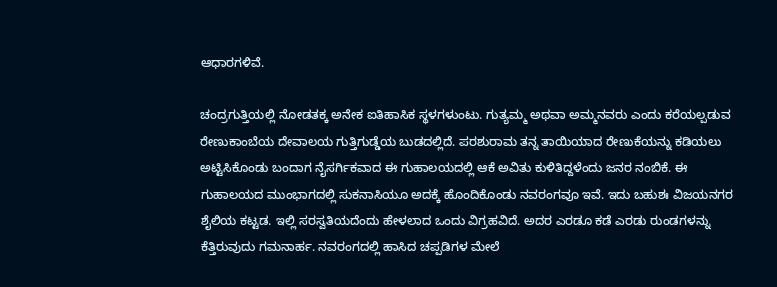ಆಧಾರಗಳಿವೆ.

ಚಂದ್ರಗುತ್ತಿಯಲ್ಲಿ ನೋಡತಕ್ಕ ಅನೇಕ ಐತಿಹಾಸಿಕ ಸ್ಥಳಗಳುಂಟು. ಗುತ್ಯಮ್ಮ ಅಥವಾ ಅಮ್ಮನವರು ಎಂದು ಕರೆಯಲ್ಪಡುವ ರೇಣುಕಾಂಬೆಯ ದೇವಾಲಯ ಗುತ್ತಿಗುಡ್ಡೆಯ ಬುಡದಲ್ಲಿದೆ. ಪರಶುರಾಮ ತನ್ನ ತಾಯಿಯಾದ ರೇಣುಕೆಯನ್ನು ಕಡಿಯಲು ಅಟ್ಟಿಸಿಕೊಂಡು ಬಂದಾಗ ನೈಸರ್ಗಿಕವಾದ ಈ ಗುಹಾಲಯದಲ್ಲಿ ಆಕೆ ಅವಿತು ಕುಳಿತಿದ್ದಳೆಂದು ಜನರ ನಂಬಿಕೆ. ಈ ಗುಹಾಲಯದ ಮುಂಭಾಗದಲ್ಲಿ ಸುಕನಾಸಿಯೂ ಅದಕ್ಕೆ ಹೊಂದಿಕೊಂಡು ನವರಂಗವೂ ಇವೆ. ಇದು ಬಹುಶಃ ವಿಜಯನಗರ ಶೈಲಿಯ ಕಟ್ಟಡ. ಇಲ್ಲಿ ಸರಸ್ವತಿಯದೆಂದು ಹೇಳಲಾದ ಒಂದು ವಿಗ್ರಹವಿದೆ. ಅದರ ಎರಡೂ ಕಡೆ ಎರಡು ರುಂಡಗಳನ್ನು ಕೆತ್ತಿರುವುದು ಗಮನಾರ್ಹ. ನವರಂಗದಲ್ಲಿ ಹಾಸಿದ ಚಪ್ಪಡಿಗಳ ಮೇಲೆ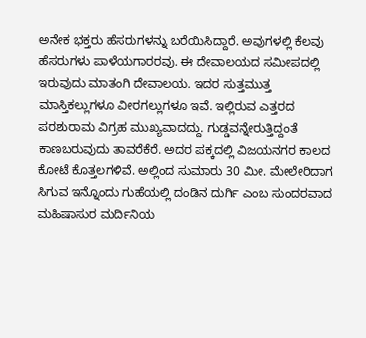ಅನೇಕ ಭಕ್ತರು ಹೆಸರುಗಳನ್ನು ಬರೆಯಿಸಿದ್ದಾರೆ. ಅವುಗಳಲ್ಲಿ ಕೆಲವು ಹೆಸರುಗಳು ಪಾಳೆಯಗಾರರವು. ಈ ದೇವಾಲಯದ ಸಮೀಪದಲ್ಲಿ ಇರುವುದು ಮಾತಂಗಿ ದೇವಾಲಯ. ಇದರ ಸುತ್ತಮುತ್ತ ಮಾಸ್ತಿಕಲ್ಲುಗಳೂ ವೀರಗಲ್ಲುಗಳೂ ಇವೆ. ಇಲ್ಲಿರುವ ಎತ್ತರದ ಪರಶುರಾಮ ವಿಗ್ರಹ ಮುಖ್ಯವಾದದ್ದು. ಗುಡ್ಡವನ್ನೇರುತ್ತಿದ್ದಂತೆ ಕಾಣಬರುವುದು ತಾವರೆಕೆರೆ. ಅದರ ಪಕ್ಕದಲ್ಲಿ ವಿಜಯನಗರ ಕಾಲದ ಕೋಟೆ ಕೊತ್ತಲಗಳಿವೆ. ಅಲ್ಲಿಂದ ಸುಮಾರು 30 ಮೀ. ಮೇಲೇರಿದಾಗ ಸಿಗುವ ಇನ್ನೊಂದು ಗುಹೆಯಲ್ಲಿ ದಂಡಿನ ದುರ್ಗಿ ಎಂಬ ಸುಂದರವಾದ ಮಹಿಷಾಸುರ ಮರ್ದಿನಿಯ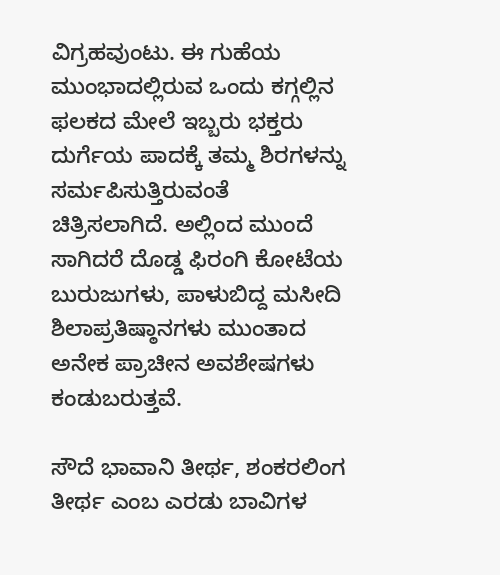ವಿಗ್ರಹವುಂಟು. ಈ ಗುಹೆಯ ಮುಂಭಾದಲ್ಲಿರುವ ಒಂದು ಕಗ್ಗಲ್ಲಿನ ಫಲಕದ ಮೇಲೆ ಇಬ್ಬರು ಭಕ್ತರು ದುರ್ಗೆಯ ಪಾದಕ್ಕೆ ತಮ್ಮ ಶಿರಗಳನ್ನು ಸರ್ಮಪಿಸುತ್ತಿರುವಂತೆ ಚಿತ್ರಿಸಲಾಗಿದೆ. ಅಲ್ಲಿಂದ ಮುಂದೆ ಸಾಗಿದರೆ ದೊಡ್ಡ ಫಿರಂಗಿ ಕೋಟೆಯ ಬುರುಜುಗಳು, ಪಾಳುಬಿದ್ದ ಮಸೀದಿ ಶಿಲಾಪ್ರತಿಷ್ಠಾನಗಳು ಮುಂತಾದ ಅನೇಕ ಪ್ರಾಚೀನ ಅವಶೇಷಗಳು ಕಂಡುಬರುತ್ತವೆ.

ಸೌದೆ ಭಾವಾನಿ ತೀರ್ಥ, ಶಂಕರಲಿಂಗ ತೀರ್ಥ ಎಂಬ ಎರಡು ಬಾವಿಗಳ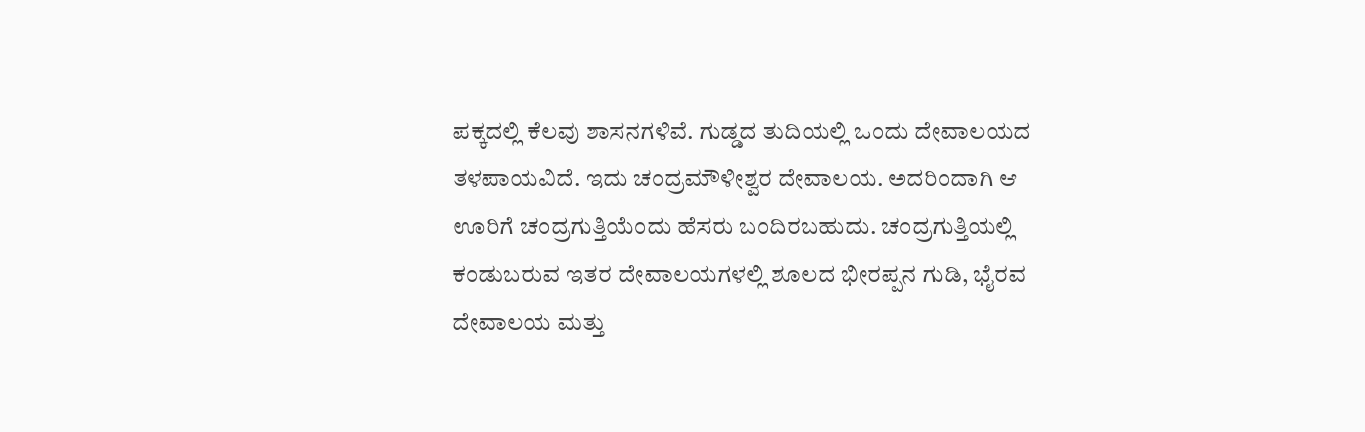ಪಕ್ಕದಲ್ಲಿ ಕೆಲವು ಶಾಸನಗಳಿವೆ. ಗುಡ್ಡದ ತುದಿಯಲ್ಲಿ ಒಂದು ದೇವಾಲಯದ ತಳಪಾಯವಿದೆ. ಇದು ಚಂದ್ರಮೌಳೀಶ್ವರ ದೇವಾಲಯ. ಅದರಿಂದಾಗಿ ಆ ಊರಿಗೆ ಚಂದ್ರಗುತ್ತಿಯೆಂದು ಹೆಸರು ಬಂದಿರಬಹುದು. ಚಂದ್ರಗುತ್ತಿಯಲ್ಲಿ ಕಂಡುಬರುವ ಇತರ ದೇವಾಲಯಗಳಲ್ಲಿ ಶೂಲದ ಭೀರಪ್ಪನ ಗುಡಿ, ಭೈರವ ದೇವಾಲಯ ಮತ್ತು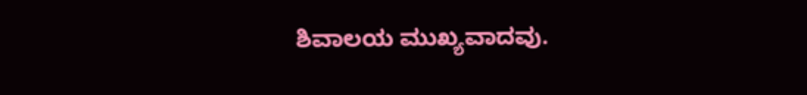ಶಿವಾಲಯ ಮುಖ್ಯವಾದವು.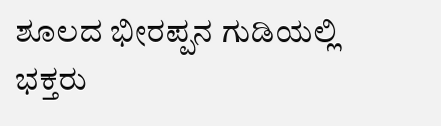ಶೂಲದ ಭೀರಪ್ಪನ ಗುಡಿಯಲ್ಲಿ ಭಕ್ತರು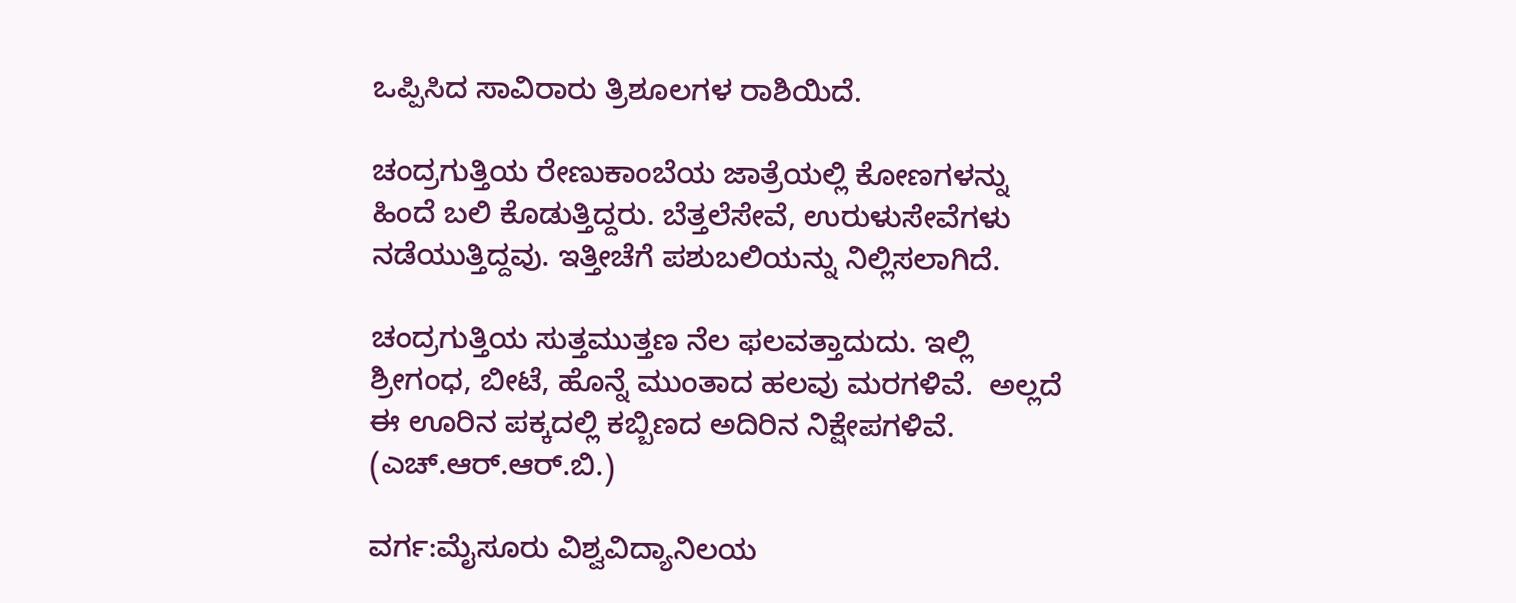ಒಪ್ಪಿಸಿದ ಸಾವಿರಾರು ತ್ರಿಶೂಲಗಳ ರಾಶಿಯಿದೆ.

ಚಂದ್ರಗುತ್ತಿಯ ರೇಣುಕಾಂಬೆಯ ಜಾತ್ರೆಯಲ್ಲಿ ಕೋಣಗಳನ್ನು ಹಿಂದೆ ಬಲಿ ಕೊಡುತ್ತಿದ್ದರು. ಬೆತ್ತಲೆಸೇವೆ, ಉರುಳುಸೇವೆಗಳು ನಡೆಯುತ್ತಿದ್ದವು. ಇತ್ತೀಚೆಗೆ ಪಶುಬಲಿಯನ್ನು ನಿಲ್ಲಿಸಲಾಗಿದೆ.

ಚಂದ್ರಗುತ್ತಿಯ ಸುತ್ತಮುತ್ತಣ ನೆಲ ಫಲವತ್ತಾದುದು. ಇಲ್ಲಿ ಶ್ರೀಗಂಧ, ಬೀಟೆ, ಹೊನ್ನೆ ಮುಂತಾದ ಹಲವು ಮರಗಳಿವೆ.  ಅಲ್ಲದೆ ಈ ಊರಿನ ಪಕ್ಕದಲ್ಲಿ ಕಬ್ಬಿಣದ ಅದಿರಿನ ನಿಕ್ಷೇಪಗಳಿವೆ.    (ಎಚ್.ಆರ್.ಆರ್.ಬಿ.)

ವರ್ಗ:ಮೈಸೂರು ವಿಶ್ವವಿದ್ಯಾನಿಲಯ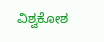ವಿಶ್ವಕೋಶ